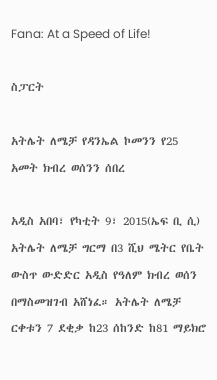Fana: At a Speed of Life!

ስፓርት

አትሌት ለሜቻ የዳንኤል ኮመንን የ25 አመት ክብረ ወሰንን ሰበረ

አዲስ አበባ፣ የካቲት 9፣ 2015(ኤፍ ቢ ሲ) አትሌት ለሜቻ ግርማ በ3 ሺህ ሜትር የቤት ውስጥ ውድድር አዲስ የዓለም ክብረ ወሰን በማስመዝገብ አሸነፈ። አትሌት ለሜቻ ርቀቱን 7 ደቂቃ ከ23 ሰከንድ ከ81 ማይክሮ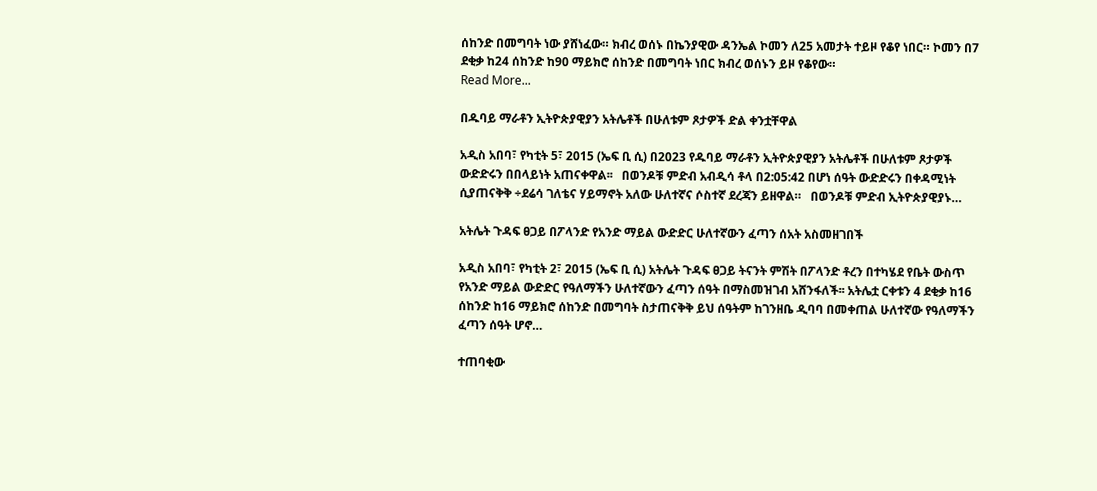ሰከንድ በመግባት ነው ያሸነፈው። ክብረ ወሰኑ በኬንያዊው ዳንኤል ኮመን ለ25 አመታት ተይዞ የቆየ ነበር። ኮመን በ7 ደቂቃ ከ24 ሰከንድ ከ90 ማይክሮ ሰከንድ በመግባት ነበር ክብረ ወሰኑን ይዞ የቆየው።
Read More...

በዱባይ ማራቶን ኢትዮጵያዊያን አትሌቶች በሁለቱም ጾታዎች ድል ቀንቷቸዋል

አዲስ አበባ፣ የካቲት 5፣ 2015 (ኤፍ ቢ ሲ) በ2023 የዱባይ ማራቶን ኢትዮጵያዊያን አትሌቶች በሁለቱም ጾታዎች ውድድሩን በበላይነት አጠናቀዋል፡፡   በወንዶቹ ምድብ አብዲሳ ቶላ በ2:05:42 በሆነ ሰዓት ውድድሩን በቀዳሚነት ሲያጠናቅቅ ÷ደሬሳ ገለቴና ሃይማኖት አለው ሁለተኛና ሶስተኛ ደረጃን ይዘዋል።   በወንዶቹ ምድብ ኢትዮጵያዊያኑ…

አትሌት ጉዳፍ ፀጋይ በፖላንድ የአንድ ማይል ውድድር ሁለተኛውን ፈጣን ሰአት አስመዘገበች

አዲስ አበባ፣ የካቲት 2፣ 2015 (ኤፍ ቢ ሲ) አትሌት ጉዳፍ ፀጋይ ትናንት ምሽት በፖላንድ ቶረን በተካሄደ የቤት ውስጥ የአንድ ማይል ውድድር የዓለማችን ሁለተኛውን ፈጣን ሰዓት በማስመዝገብ አሸንፋለች፡፡ አትሌቷ ርቀቱን 4 ደቂቃ ከ16 ሰከንድ ከ16 ማይክሮ ሰከንድ በመግባት ስታጠናቅቅ ይህ ሰዓትም ከገንዘቤ ዲባባ በመቀጠል ሁለተኛው የዓለማችን ፈጣን ሰዓት ሆኖ…

ተጠባቂው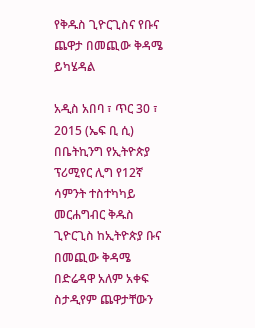የቅዱስ ጊዮርጊስና የቡና ጨዋታ በመጪው ቅዳሜ ይካሄዳል

አዲስ አበባ ፣ ጥር 30 ፣ 2015 (ኤፍ ቢ ሲ) በቤትኪንግ የኢትዮጵያ ፕሪሚየር ሊግ የ12ኛ ሳምንት ተስተካካይ መርሐግብር ቅዱስ ጊዮርጊስ ከኢትዮጵያ ቡና በመጪው ቅዳሜ በድሬዳዋ አለም አቀፍ ስታዲየም ጨዋታቸውን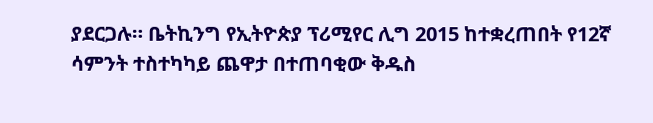ያደርጋሉ። ቤትኪንግ የኢትዮጵያ ፕሪሚየር ሊግ 2015 ከተቋረጠበት የ12ኛ ሳምንት ተስተካካይ ጨዋታ በተጠባቂው ቅዱስ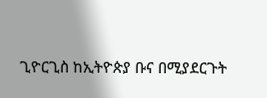ጊዮርጊስ ከኢትዮጵያ ቡና በሚያደርጉት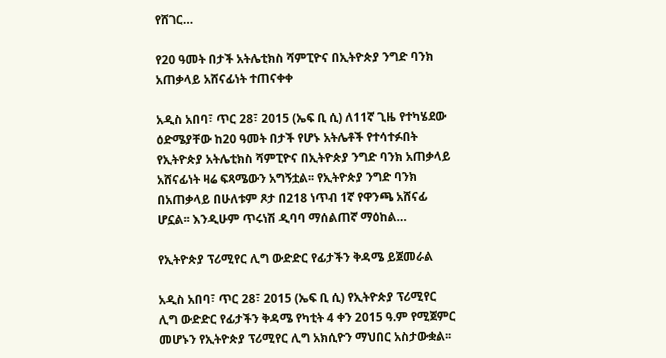የሸገር…

የ20 ዓመት በታች አትሌቲክስ ሻምፒዮና በኢትዮጵያ ንግድ ባንክ አጠቃላይ አሸናፊነት ተጠናቀቀ

አዲስ አበባ፣ ጥር 28፣ 2015 (ኤፍ ቢ ሲ) ለ11ኛ ጊዜ የተካሄደው ዕድሜያቸው ከ20 ዓመት በታች የሆኑ አትሌቶች የተሳተፉበት የኢትዮጵያ አትሌቲክስ ሻምፒዮና በኢትዮጵያ ንግድ ባንክ አጠቃላይ አሸናፊነት ዛሬ ፍጻሜውን አግኝቷል፡፡ የኢትዮጵያ ንግድ ባንክ በአጠቃላይ በሁለቱም ጾታ በ218 ነጥብ 1ኛ የዋንጫ አሸናፊ ሆኗል፡፡ እንዲሁም ጥሩነሽ ዲባባ ማሰልጠኛ ማዕከል…

የኢትዮጵያ ፕሪሚየር ሊግ ውድድር የፊታችን ቅዳሜ ይጀመራል

አዲስ አበባ፣ ጥር 28፣ 2015 (ኤፍ ቢ ሲ) የኢትዮጵያ ፕሪሚየር ሊግ ውድድር የፊታችን ቅዳሜ የካቲት 4 ቀን 2015 ዓ.ም የሚጀምር መሆኑን የኢትዮጵያ ፕሪሚየር ሊግ አክሲዮን ማህበር አስታውቋል፡፡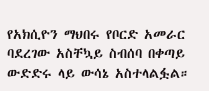የአክሲዮን ማህበሩ የቦርድ አመራር ባደረገው አስቸኳይ ስብሰባ በቀጣይ ውድድሩ ላይ ውሳኔ አስተላልፏል።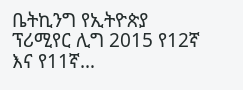ቤትኪንግ የኢትዮጵያ ፕሪሚየር ሊግ 2015 የ12ኛ እና የ11ኛ…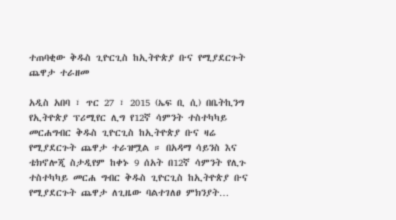ተጠባቂው ቅዱስ ጊዮርጊስ ከኢትዮጵያ ቡና የሚያደርጉት ጨዋታ ተራዘመ

አዲስ አበባ ፣ ጥር 27 ፣ 2015 (ኤፍ ቢ ሲ) በቤትኪንግ የኢትዮጵያ ፕሪሚየር ሊግ የ12ኛ ሳምንት ተስተካካይ መርሐግብር ቅዱስ ጊዮርጊስ ከኢትዮጵያ ቡና ዛሬ የሚያደርጉት ጨዋታ ተራዝሟል ። በአዳማ ሳይንስ እና ቴክኖሎጂ ስታዲየም ከቀኑ 9 ሰአት በ12ኛ ሳምንት የሊጉ ተስተካካይ መርሐ ግብር ቅዱስ ጊዮርጊስ ከኢትዮጵያ ቡና የሚያደርጉት ጨዋታ ለጊዜው ባልተገለፀ ምክንያት…